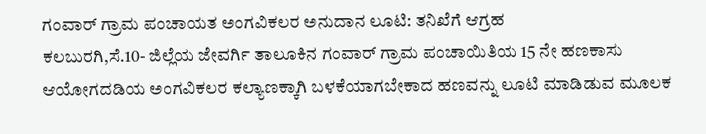ಗಂವಾರ್ ಗ್ರಾಮ ಪಂಚಾಯತ ಅಂಗವಿಕಲರ ಅನುದಾನ ಲೂಟಿ: ತನಿಖೆಗೆ ಆಗ್ರಹ
ಕಲಬುರಗಿ,ಸೆ.10- ಜಿಲ್ಲೆಯ ಜೇವರ್ಗಿ ತಾಲೂಕಿನ ಗಂವಾರ್ ಗ್ರಾಮ ಪಂಚಾಯಿತಿಯ 15 ನೇ ಹಣಕಾಸು ಆಯೋಗದಡಿಯ ಅಂಗವಿಕಲರ ಕಲ್ಯಾಣಕ್ಕಾಗಿ ಬಳಕೆಯಾಗಬೇಕಾದ ಹಣವನ್ನು ಲೂಟಿ ಮಾಡಿಡುವ ಮೂಲಕ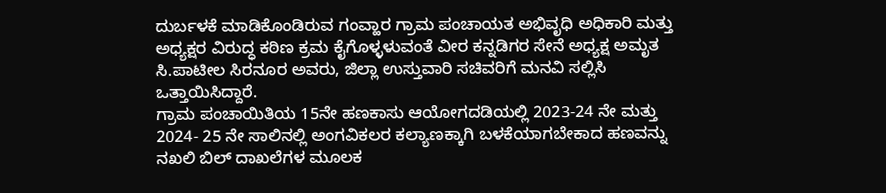ದುರ್ಬಳಕೆ ಮಾಡಿಕೊಂಡಿರುವ ಗಂವ್ಹಾರ ಗ್ರಾಮ ಪಂಚಾಯತ ಅಭಿವೃಧಿ ಅಧಿಕಾರಿ ಮತ್ತು ಅಧ್ಯಕ್ಷರ ವಿರುದ್ಧ ಕಠಿಣ ಕ್ರಮ ಕೈಗೊಳ್ಳಳುವಂತೆ ವೀರ ಕನ್ನಡಿಗರ ಸೇನೆ ಅಧ್ಯಕ್ಷ ಅಮೃತ ಸಿ.ಪಾಟೀಲ ಸಿರನೂರ ಅವರು, ಜಿಲ್ಲಾ ಉಸ್ತುವಾರಿ ಸಚಿವರಿಗೆ ಮನವಿ ಸಲ್ಲಿಸಿ ಒತ್ತಾಯಿಸಿದ್ದಾರೆ.
ಗ್ರಾಮ ಪಂಚಾಯಿತಿಯ 15ನೇ ಹಣಕಾಸು ಆಯೋಗದಡಿಯಲ್ಲಿ 2023-24 ನೇ ಮತ್ತು 2024- 25 ನೇ ಸಾಲಿನಲ್ಲಿ ಅಂಗವಿಕಲರ ಕಲ್ಯಾಣಕ್ಕಾಗಿ ಬಳಕೆಯಾಗಬೇಕಾದ ಹಣವನ್ನು ನಖಲಿ ಬಿಲ್ ದಾಖಲೆಗಳ ಮೂಲಕ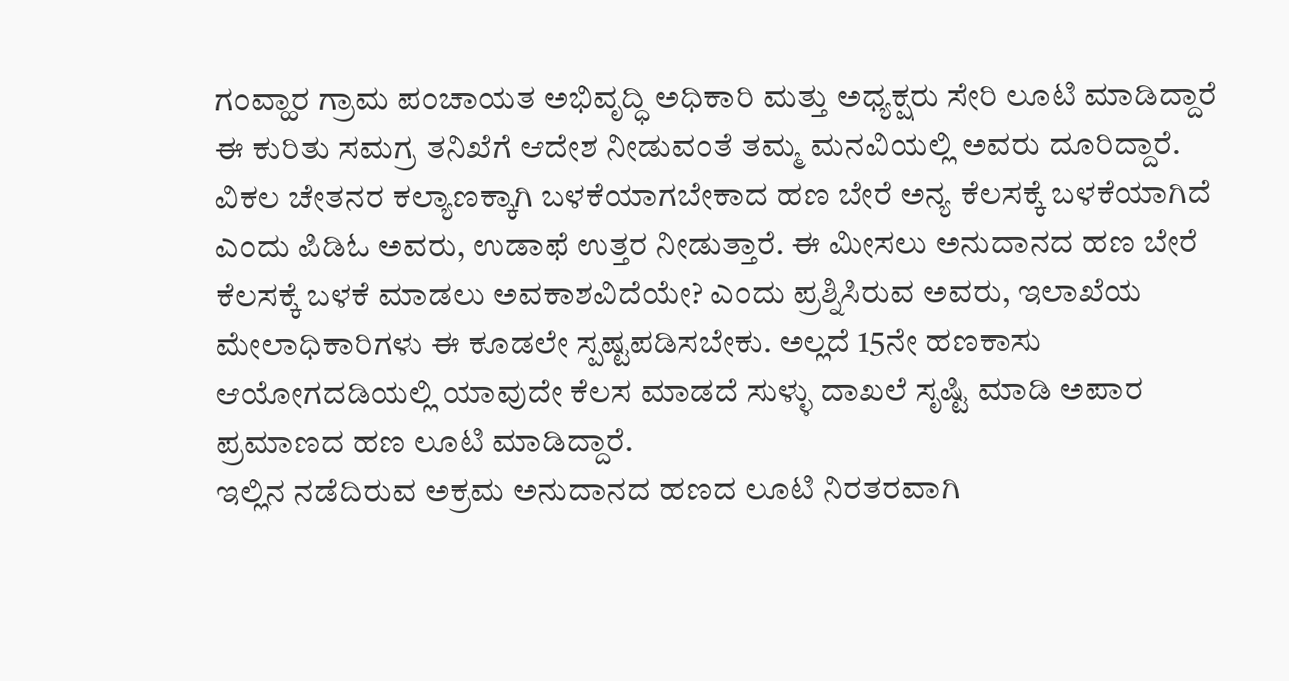ಗಂವ್ಹಾರ ಗ್ರಾಮ ಪಂಚಾಯತ ಅಭಿವೃದ್ಧಿ ಅಧಿಕಾರಿ ಮತ್ತು ಅಧ್ಯಕ್ಷರು ಸೇರಿ ಲೂಟಿ ಮಾಡಿದ್ದಾರೆ ಈ ಕುರಿತು ಸಮಗ್ರ ತನಿಖೆಗೆ ಆದೇಶ ನೀಡುವಂತೆ ತಮ್ಮ ಮನವಿಯಲ್ಲಿ ಅವರು ದೂರಿದ್ದಾರೆ.
ವಿಕಲ ಚೇತನರ ಕಲ್ಯಾಣಕ್ಕಾಗಿ ಬಳಕೆಯಾಗಬೇಕಾದ ಹಣ ಬೇರೆ ಅನ್ಯ ಕೆಲಸಕ್ಕೆ ಬಳಕೆಯಾಗಿದೆ ಎಂದು ಪಿಡಿಓ ಅವರು, ಉಡಾಫೆ ಉತ್ತರ ನೀಡುತ್ತಾರೆ. ಈ ಮೀಸಲು ಅನುದಾನದ ಹಣ ಬೇರೆ ಕೆಲಸಕ್ಕೆ ಬಳಕೆ ಮಾಡಲು ಅವಕಾಶವಿದೆಯೇ? ಎಂದು ಪ್ರಶ್ನಿಸಿರುವ ಅವರು, ಇಲಾಖೆಯ ಮೇಲಾಧಿಕಾರಿಗಳು ಈ ಕೂಡಲೇ ಸ್ಪಷ್ಟಪಡಿಸಬೇಕು. ಅಲ್ಲದೆ 15ನೇ ಹಣಕಾಸು ಆಯೋಗದಡಿಯಲ್ಲಿ ಯಾವುದೇ ಕೆಲಸ ಮಾಡದೆ ಸುಳ್ಳು ದಾಖಲೆ ಸೃಷ್ಟಿ ಮಾಡಿ ಅಪಾರ ಪ್ರಮಾಣದ ಹಣ ಲೂಟಿ ಮಾಡಿದ್ದಾರೆ.
ಇಲ್ಲಿನ ನಡೆದಿರುವ ಅಕ್ರಮ ಅನುದಾನದ ಹಣದ ಲೂಟಿ ನಿರತರವಾಗಿ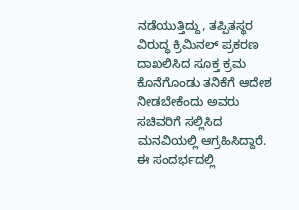ನಡೆಯುತ್ತಿದ್ದು, ತಪ್ಪಿತಸ್ಥರ ವಿರುದ್ಧ ಕ್ರಿಮಿನಲ್ ಪ್ರಕರಣ ದಾಖಲಿಸಿದ ಸೂಕ್ತ ಕ್ರಮ ಕೊನೆಗೊಂಡು ತನಿಕೆಗೆ ಆದೇಶ ನೀಡಬೇಕೆಂದು ಅವರು ಸಚಿವರಿಗೆ ಸಲ್ಲಿಸಿದ ಮನವಿಯಲ್ಲಿ ಆಗ್ರಹಿಸಿದ್ದಾರೆ.
ಈ ಸಂದರ್ಭದಲ್ಲಿ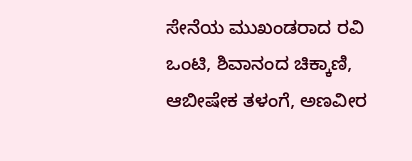ಸೇನೆಯ ಮುಖಂಡರಾದ ರವಿ ಒಂಟಿ, ಶಿವಾನಂದ ಚಿಕ್ಕಾಣಿ, ಆಬೀಷೇಕ ತಳಂಗೆ, ಅಣವೀರ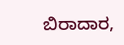ಬಿರಾದಾರ,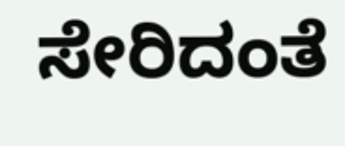ಸೇರಿದಂತೆ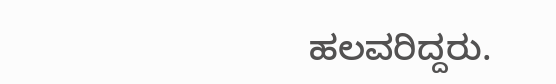ಹಲವರಿದ್ದರು.